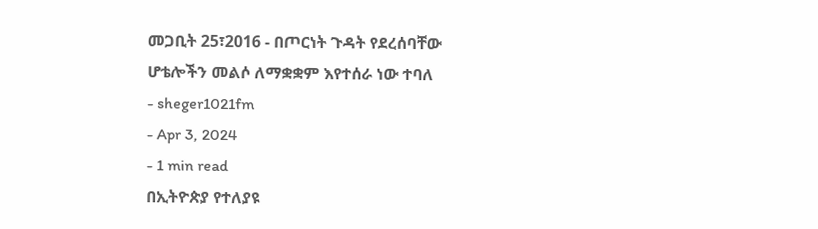መጋቢት 25፣2016 - በጦርነት ጉዳት የደረሰባቸው ሆቴሎችን መልሶ ለማቋቋም እየተሰራ ነው ተባለ
- sheger1021fm
- Apr 3, 2024
- 1 min read
በኢትዮጵያ የተለያዩ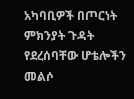አካባቢዎች በጦርነት ምክንያት ጉዳት የደረሰባቸው ሆቴሎችን መልሶ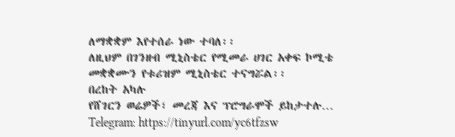ለማቋቋም እየተሰራ ነው ተባለ፡፡
ለዚህም በገንዘብ ሚኒስቴር የሚመራ ሀገር አቀፍ ኮሚቴ መቋቋሙን የቱሪዝም ሚኒስቴር ተናግሯል፡፡
በረከት አካሉ
የሸገርን ወሬዎች፣ መረጃ እና ፕሮግራሞች ይከታተሉ…
Telegram: https://tinyurl.com/yc6tfzsw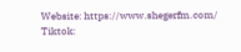Website: https://www.shegerfm.com/
Tiktok: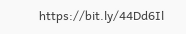https://bit.ly/44Dd6Il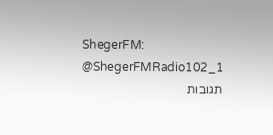ShegerFM: @ShegerFMRadio102_1
תגובות